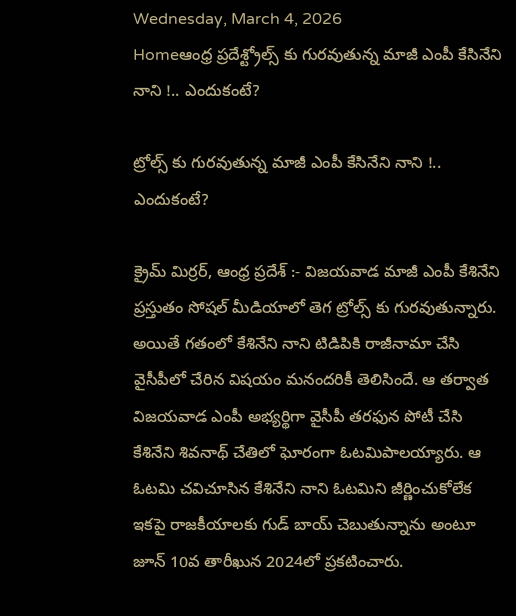Wednesday, March 4, 2026
Homeఆంధ్ర ప్రదేశ్ట్రోల్స్ కు గురవుతున్న మాజీ ఎంపీ కేసినేని నాని !.. ఎందుకంటే?

ట్రోల్స్ కు గురవుతున్న మాజీ ఎంపీ కేసినేని నాని !.. ఎందుకంటే?

క్రైమ్ మిర్రర్, ఆంధ్ర ప్రదేశ్ :- విజయవాడ మాజీ ఎంపీ కేశినేని ప్రస్తుతం సోషల్ మీడియాలో తెగ ట్రోల్స్ కు గురవుతున్నారు. అయితే గతంలో కేశినేని నాని టిడిపికి రాజీనామా చేసి వైసీపీలో చేరిన విషయం మనందరికీ తెలిసిందే. ఆ తర్వాత విజయవాడ ఎంపీ అభ్యర్థిగా వైసీపీ తరఫున పోటీ చేసి కేశినేని శివనాథ్ చేతిలో ఘోరంగా ఓటమిపాలయ్యారు. ఆ ఓటమి చవిచూసిన కేశినేని నాని ఓటమిని జీర్ణించుకోలేక ఇకపై రాజకీయాలకు గుడ్ బాయ్ చెబుతున్నాను అంటూ జూన్ 10వ తారీఖున 2024లో ప్రకటించారు.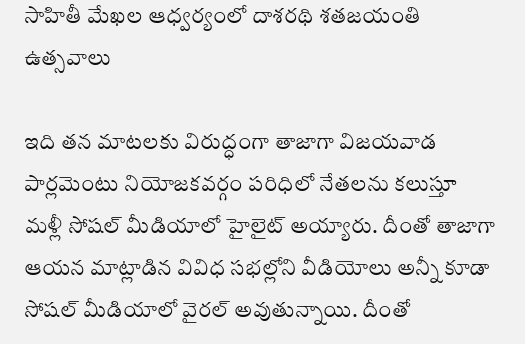సాహితీ మేఖల ఆధ్వర్యంలో దాశరథి శతజయంతి ఉత్సవాలు

ఇది తన మాటలకు విరుద్ధంగా తాజాగా విజయవాడ పార్లమెంటు నియోజకవర్గం పరిధిలో నేతలను కలుస్తూ మళ్లీ సోషల్ మీడియాలో హైలైట్ అయ్యారు. దీంతో తాజాగా ఆయన మాట్లాడిన వివిధ సభల్లోని వీడియోలు అన్నీ కూడా సోషల్ మీడియాలో వైరల్ అవుతున్నాయి. దీంతో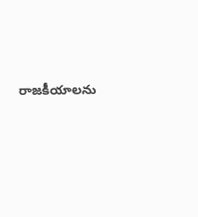రాజకీయాలను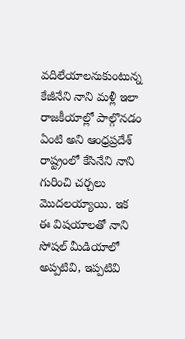వదిలేయాలనుకుంటున్న కేజీనేని నాని మళ్లీ ఇలా రాజకీయాల్లో పాల్గొనడం ఏంటి అని ఆంధ్రప్రదేశ్ రాష్ట్రంలో కేసినేని నాని గురించి చర్చలు మొదలయ్యాయి. ఇక ఈ విషయాలతో నాని సోషల్ మీడియాలో అప్పటివి, ఇప్పటివి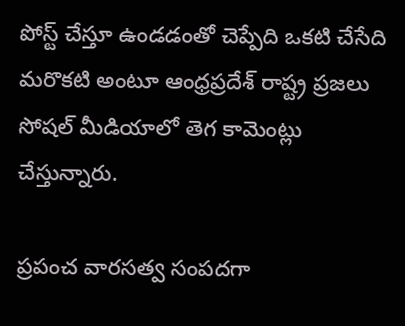పోస్ట్ చేస్తూ ఉండడంతో చెప్పేది ఒకటి చేసేది మరొకటి అంటూ ఆంధ్రప్రదేశ్ రాష్ట్ర ప్రజలు సోషల్ మీడియాలో తెగ కామెంట్లు చేస్తున్నారు.

ప్రపంచ వారసత్వ సంపదగా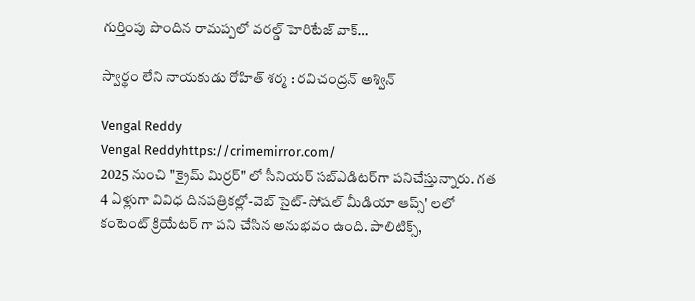గుర్తింపు పొందిన రామప్పలో వరల్డ్ హెరిటేజ్ వాక్…

స్వార్థం లేని నాయకుడు రోహిత్ శర్మ : రవిచంద్రన్ అశ్విన్

Vengal Reddy
Vengal Reddyhttps://crimemirror.com/
2025 నుంచి "క్రైమ్ మిర్రర్" లో సీనియర్ సబ్‌ఎడిటర్‌గా పనిచేస్తున్నారు. గత 4 ఏళ్లుగా వివిధ దినపత్రికల్లో-వెబ్ సైట్-సోషల్ మీడియా ఆప్స్' లలో కంటెంట్ క్రియేటర్ గా పని చేసిన అనుభవం ఉంది. పాలిటిక్స్‌,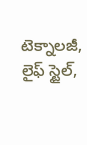టెక్నాలజీ, లైఫ్‌ స్టైల్‌,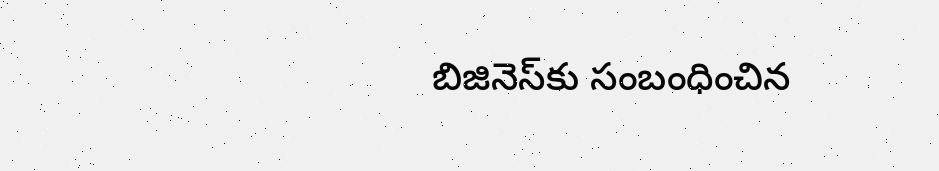బిజినెస్‌కు సంబంధించిన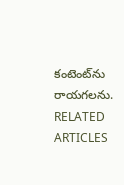కంటెంట్‌ను రాయగలను.
RELATED ARTICLES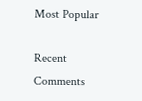Most Popular

Recent Comments